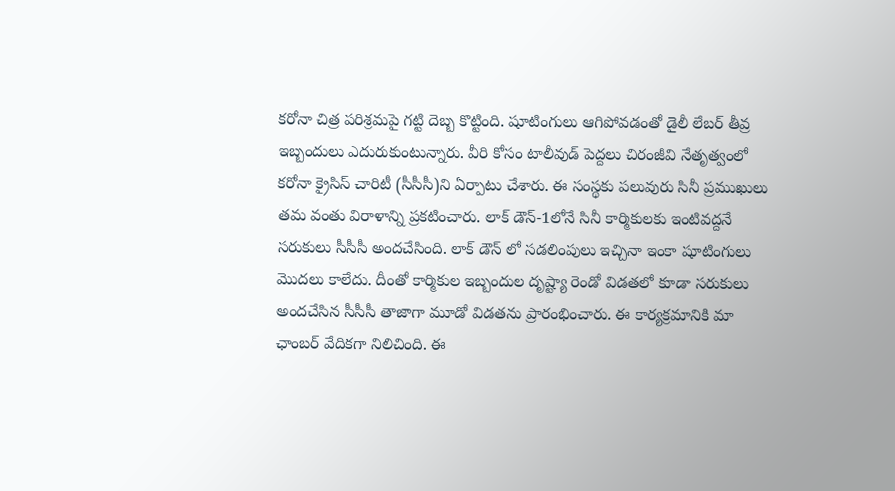కరోనా చిత్ర పరిశ్రమపై గట్టి దెబ్బ కొట్టింది. షూటింగులు ఆగిపోవడంతో డైలీ లేబర్ తీవ్ర ఇబ్బందులు ఎదురుకుంటున్నారు. వీరి కోసం టాలీవుడ్ పెద్దలు చిరంజీవి నేతృత్వంలో కరోనా క్రైసిస్ చారిటీ (సీసీసీ)ని ఏర్పాటు చేశారు. ఈ సంస్థకు పలువురు సినీ ప్రముఖులు తమ వంతు విరాళాన్ని ప్రకటించారు. లాక్ డౌన్-1లోనే సినీ కార్మికులకు ఇంటివద్దనే సరుకులు సీసీసీ అందచేసింది. లాక్ డౌన్ లో సడలింపులు ఇచ్చినా ఇంకా షూటింగులు మొదలు కాలేదు. దీంతో కార్మికుల ఇబ్బందుల దృష్ట్యా రెండో విడతలో కూడా సరుకులు అందచేసిన సీసీసీ తాజాగా మూడో విడతను ప్రారంభించారు. ఈ కార్యక్రమానికి మా ఛాంబర్ వేదికగా నిలిచింది. ఈ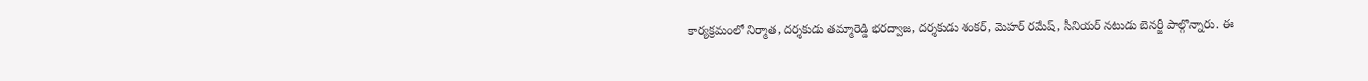కార్యక్రమంలో నిర్మాత, దర్శకుడు తమ్మారెడ్డి భరద్వాజ, దర్శకుడు శంకర్, మెహర్ రమేష్, సీనియర్ నటుడు బెనర్జీ పాల్గొన్నారు. ఈ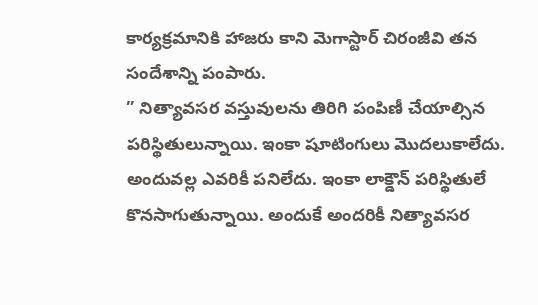కార్యక్రమానికి హాజరు కాని మెగాస్టార్ చిరంజీవి తన సందేశాన్ని పంపారు.
” నిత్యావసర వస్తువులను తిరిగి పంపిణీ చేయాల్సిన పరిస్థితులున్నాయి. ఇంకా షూటింగులు మొదలుకాలేదు. అందువల్ల ఎవరికీ పనిలేదు. ఇంకా లాక్డౌన్ పరిస్థితులే కొనసాగుతున్నాయి. అందుకే అందరికీ నిత్యావసర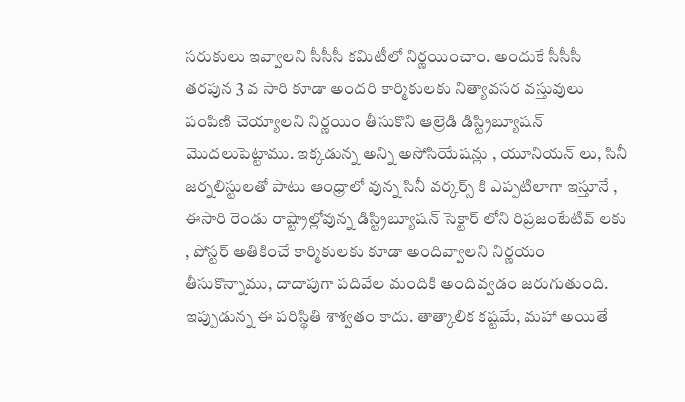సరుకులు ఇవ్వాలని సీసీసీ కమిటీలో నిర్ణయించాం. అందుకే సీసీసీ తరపున 3 వ సారి కూడా అందరి కార్మికులకు నిత్యావసర వస్తువులు పంపిణి చెయ్యాలని నిర్ణయిం తీసుకొని ఆల్రెడి డిస్ట్రిబ్యూషన్ మొదలుపెట్టాము. ఇక్కడున్న అన్ని అసోసియేషన్లు , యూనియన్ లు, సినీ జర్నలిస్టులతో పాటు ఆంధ్రాలో వున్న సినీ వర్కర్స్ కి ఎప్పటిలాగా ఇస్తూనే , ఈసారి రెండు రాష్ట్రాల్లోవున్న డిస్ట్రిబ్యూషన్ సెక్టార్ లోని రిప్రజంటేటివ్ లకు , పోస్టర్ అతికించే కార్మికులకు కూడా అందివ్వాలని నిర్ణయం తీసుకొన్నాము, దాదాపుగా పదివేల మందికి అందివ్వడం జరుగుతుంది.
ఇప్పుడున్న ఈ పరిస్థితి శాశ్వతం కాదు. తాత్కాలిక కష్టమే, మహా అయితే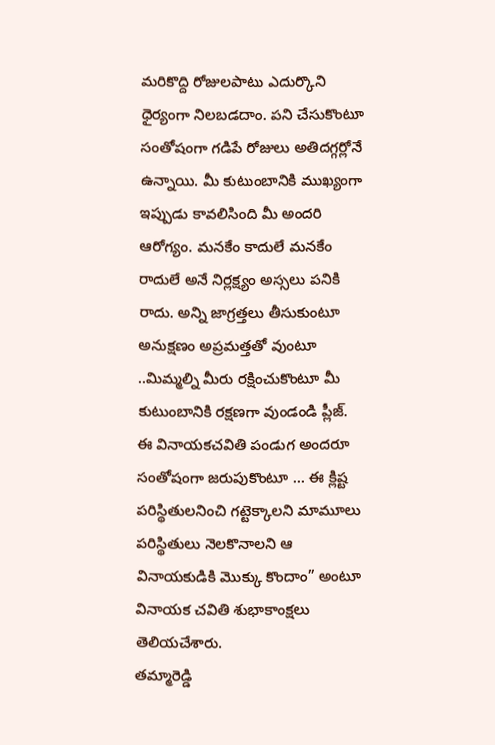మరికొద్ది రోజులపాటు ఎదుర్కొని ధైర్యంగా నిలబడదాం. పని చేసుకొంటూ సంతోషంగా గడిపే రోజులు అతిదగ్గర్లోనే ఉన్నాయి. మీ కుటుంబానికి ముఖ్యంగా ఇప్పుడు కావలిసింది మీ అందరి ఆరోగ్యం. మనకేం కాదులే మనకేం రాదులే అనే నిర్లక్ష్యం అస్సలు పనికి రాదు. అన్ని జాగ్రత్తలు తీసుకుంటూ అనుక్షణం అప్రమత్తతో వుంటూ ..మిమ్మల్ని మీరు రక్షించుకొంటూ మీ కుటుంబానికి రక్షణగా వుండండి ప్లీజ్. ఈ వినాయకచవితి పండుగ అందరూ సంతోషంగా జరుపుకొంటూ … ఈ క్లిష్ట పరిస్థితులనించి గట్టెక్కాలని మామూలు పరిస్థితులు నెలకొనాలని ఆ వినాయకుడికి మొక్కు కొందాం” అంటూ వినాయక చవితి శుభాకాంక్షలు తెలియచేశారు.
తమ్మారెడ్డి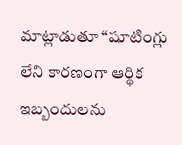మాట్లాడుతూ “షూటింగ్లు లేని కారణంగా ఆర్థిక ఇబ్బందులను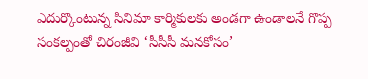ఎదుర్కొంటున్న సినిమా కార్మికులకు అండగా ఉండాలనే గొప్ప సంకల్పంతో చిరంజీవి ‘సీసీసీ మనకోసం’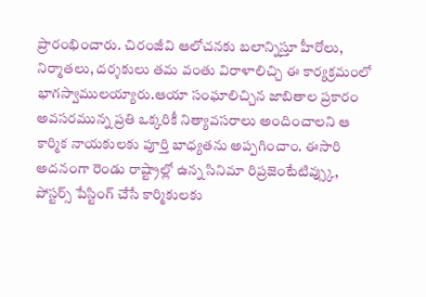ప్రారంభించారు. చిరంజీవి ఆలోచనకు బలాన్నిస్తూ హీరోలు, నిర్మాతలు, దర్శకులు తమ వంతు విరాళాలిచ్చి ఈ కార్యక్రమంలో భాగస్వాములయ్యారు.ఆయా సంఘాలిచ్చిన జాబితాల ప్రకారం అవసరమున్న ప్రతి ఒక్కరికీ నిత్యావసరాలు అందించాలని ఆ కార్మిక నాయకులకు పూర్తి బాధ్యతను అప్పగించాం. ఈసారి అదనంగా రెండు రాష్ట్రాల్లో ఉన్న సినిమా రిప్రజెంటేటివ్స్కు, పోస్టర్స్ పేస్టింగ్ చేసే కార్మికులకు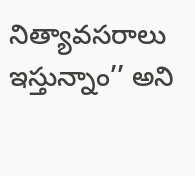నిత్యావసరాలు ఇస్తున్నాం’’ అని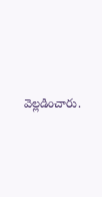వెల్లడించారు.